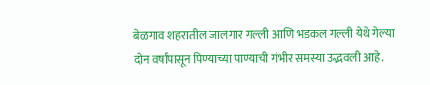बेळगाव शहरातील जालगार गल्ली आणि भडकल गल्ली येथे गेल्या दोन वर्षांपासून पिण्याच्या पाण्याची गंभीर समस्या उद्भवली आहे.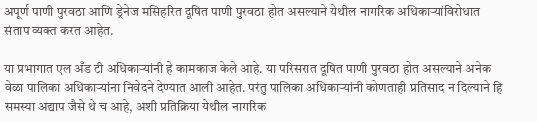अपूर्ण पाणी पुरवठा आणि ड्रेनेज मसिहरित दूषित पाणी पुरवठा होत असल्याने येथील नागरिक अधिकाऱ्यांविरोधात संताप व्यक्त करत आहेत.

या प्रभागात एल अँड टी अधिकाऱ्यांनी हे कामकाज केले आहे. या परिसरात दूषित पाणी पुरवठा होत असल्याने अनेक वेळा पालिका अधिकाऱ्यांना निवेदने देण्यात आली आहेत. परंतु पालिका अधिकाऱ्यांनी कोणताही प्रतिसाद न दिल्याने हि समस्या अद्याप जैसे थे च आहे, अशी प्रतिक्रिया येथील नागरिक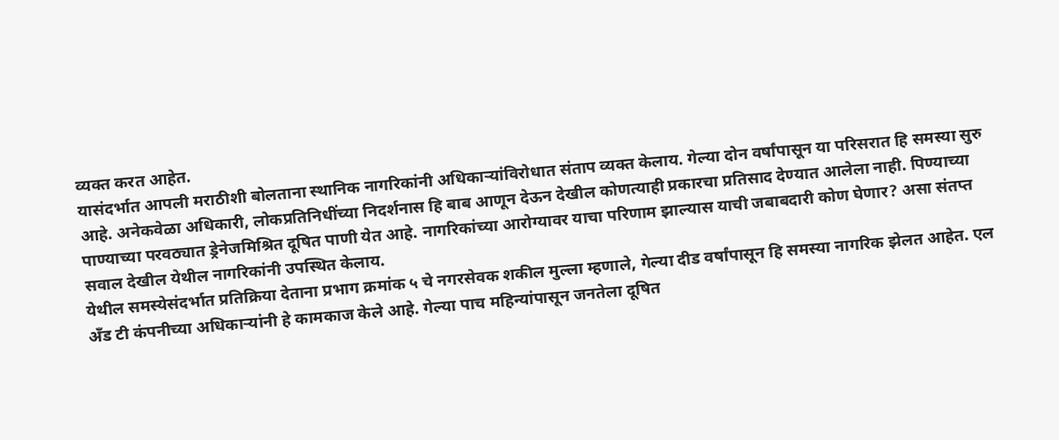व्यक्त करत आहेत.
यासंदर्भात आपली मराठीशी बोलताना स्थानिक नागरिकांनी अधिकाऱ्यांविरोधात संताप व्यक्त केलाय. गेल्या दोन वर्षांपासून या परिसरात हि समस्या सुरु आहे. अनेकवेळा अधिकारी, लोकप्रतिनिधींच्या निदर्शनास हि बाब आणून देऊन देखील कोणत्याही प्रकारचा प्रतिसाद देण्यात आलेला नाही. पिण्याच्या पाण्याच्या परवठ्यात ड्रेनेजमिश्रित दूषित पाणी येत आहे. नागरिकांच्या आरोग्यावर याचा परिणाम झाल्यास याची जबाबदारी कोण घेणार? असा संतप्त सवाल देखील येथील नागरिकांनी उपस्थित केलाय.
येथील समस्येसंदर्भात प्रतिक्रिया देताना प्रभाग क्रमांक ५ चे नगरसेवक शकील मुल्ला म्हणाले, गेल्या दीड वर्षांपासून हि समस्या नागरिक झेलत आहेत. एल अँड टी कंपनीच्या अधिकाऱ्यांनी हे कामकाज केले आहे. गेल्या पाच महिन्यांपासून जनतेला दूषित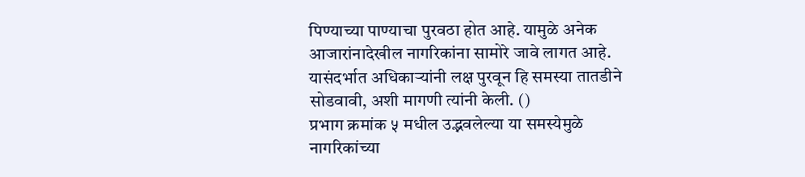पिण्याच्या पाण्याचा पुरवठा होत आहे. यामुळे अनेक आजारांनादेखील नागरिकांना सामोरे जावे लागत आहे. यासंदर्भात अधिकाऱ्यांनी लक्ष पुरवून हि समस्या तातडीने सोडवावी, अशी मागणी त्यांनी केली. ()
प्रभाग क्रमांक ५ मधील उद्भवलेल्या या समस्येमुळे नागरिकांच्या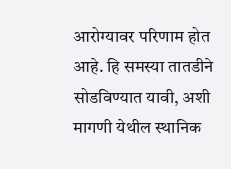आरोग्यावर परिणाम होत आहे. हि समस्या तातडीने सोडविण्यात यावी, अशी मागणी येथील स्थानिक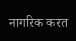नागरिक करत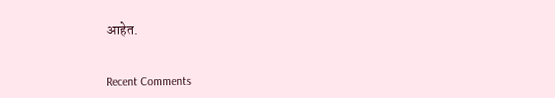आहेत.


Recent Comments